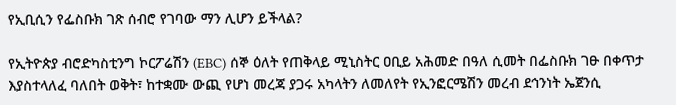የኢቢሲን የፌስቡክ ገጽ ሰብሮ የገባው ማን ሊሆን ይችላል?

የኢትዮጵያ ብሮድካስቲንግ ኮርፖሬሽን (EBC) ሰኞ ዕለት የጠቅላይ ሚኒስትር ዐቢይ አሕመድ በዓለ ሲመት በፌስቡክ ገፁ በቀጥታ እያስተላለፈ ባለበት ወቅት፣ ከተቋሙ ውጪ የሆነ መረጃ ያጋሩ አካላትን ለመለየት የኢንፎርሜሽን መረብ ደኅንነት ኤጀንሲ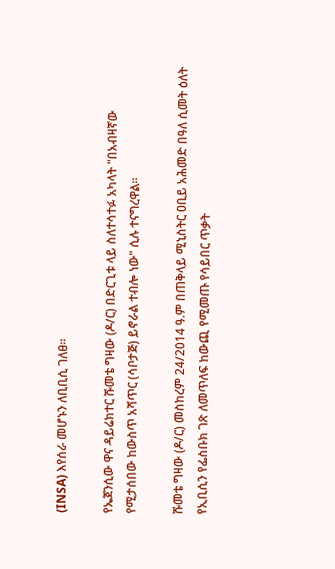(INSA) እየሰራ መሆኑን ለቢቢሲ ገለፀ።

የኤጀንሲው ዋና ዳይሬክተር ሹመቴ ግዛው (ዶ/ር) በድርጊቱ ላይ ስለተሳተፉ አካላት "በአብዛኛው የሚታሰበው ከውስጥ አሻጥር (ሳቦታጅ) ይኖራል ተብሎ ነው" ሲሉ ተናግረዋል።

ሹመቴ ግዛው (ዶ/ር) መስከረም 24/2014 ዓ.ም በጠቅላይ ሚኒስትር ዐቢይ አሕመድ በዓለ ሲመት ዕለት የኢቢሲን የፌስቡክ ገጽ ለመጥለፍ ከውጪ የሚመጡ የሳይበር ጥቃት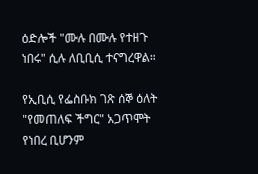ዕድሎች "ሙሉ በሙሉ የተዘጉ ነበሩ" ሲሉ ለቢቢሲ ተናግረዋል።

የኢቢሲ የፌስቡክ ገጽ ሰኞ ዕለት "የመጠለፍ ችግር" አጋጥሞት የነበረ ቢሆንም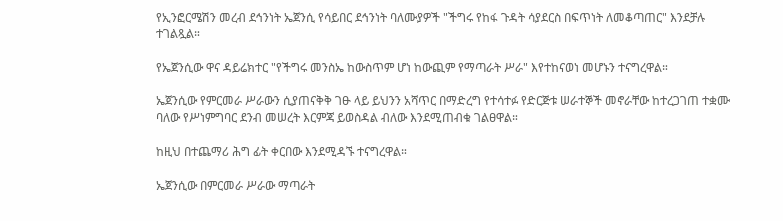የኢንፎርሜሽን መረብ ደኅንነት ኤጀንሲ የሳይበር ደኅንነት ባለሙያዎች "ችግሩ የከፋ ጉዳት ሳያደርስ በፍጥነት ለመቆጣጠር" እንደቻሉ ተገልጿል።

የኤጀንሲው ዋና ዳይሬክተር "የችግሩ መንስኤ ከውስጥም ሆነ ከውጪም የማጣራት ሥራ" እየተከናወነ መሆኑን ተናግረዋል።

ኤጀንሲው የምርመራ ሥራውን ሲያጠናቅቅ ገፁ ላይ ይህንን አሻጥር በማድረግ የተሳተፉ የድርጅቱ ሠራተኞች መኖራቸው ከተረጋገጠ ተቋሙ ባለው የሥነምግባር ደንብ መሠረት እርምጃ ይወስዳል ብለው እንደሚጠብቁ ገልፀዋል።

ከዚህ በተጨማሪ ሕግ ፊት ቀርበው እንደሚዳኙ ተናግረዋል።

ኤጀንሲው በምርመራ ሥራው ማጣራት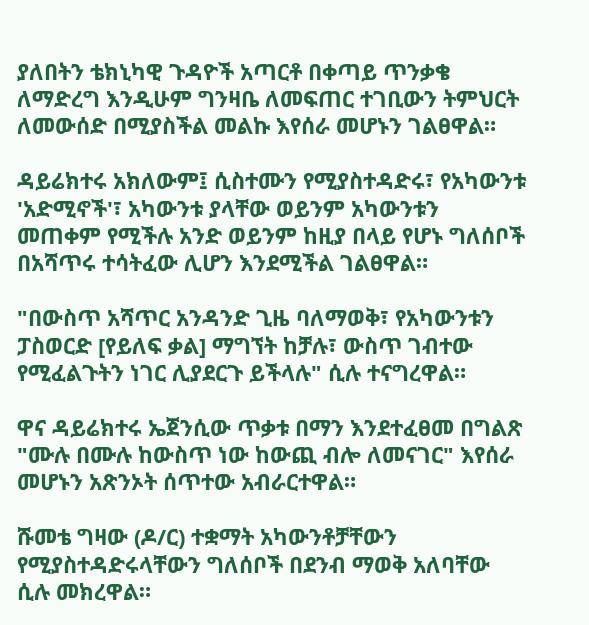ያለበትን ቴክኒካዊ ጉዳዮች አጣርቶ በቀጣይ ጥንቃቄ ለማድረግ እንዲሁም ግንዛቤ ለመፍጠር ተገቢውን ትምህርት ለመውሰድ በሚያስችል መልኩ እየሰራ መሆኑን ገልፀዋል።

ዳይሬክተሩ አክለውም፤ ሲስተሙን የሚያስተዳድሩ፣ የአካውንቱ 'አድሚኖች'፣ አካውንቱ ያላቸው ወይንም አካውንቱን መጠቀም የሚችሉ አንድ ወይንም ከዚያ በላይ የሆኑ ግለሰቦች በአሻጥሩ ተሳትፈው ሊሆን እንደሚችል ገልፀዋል።

"በውስጥ አሻጥር አንዳንድ ጊዜ ባለማወቅ፣ የአካውንቱን ፓስወርድ [የይለፍ ቃል] ማግኘት ከቻሉ፣ ውስጥ ገብተው የሚፈልጉትን ነገር ሊያደርጉ ይችላሉ" ሲሉ ተናግረዋል።

ዋና ዳይሬክተሩ ኤጀንሲው ጥቃቱ በማን እንደተፈፀመ በግልጽ "ሙሉ በሙሉ ከውስጥ ነው ከውጪ ብሎ ለመናገር" እየሰራ መሆኑን አጽንኦት ሰጥተው አብራርተዋል።

ሹመቴ ግዛው (ዶ/ር) ተቋማት አካውንቶቻቸውን የሚያስተዳድሩላቸውን ግለሰቦች በደንብ ማወቅ አለባቸው ሲሉ መክረዋል።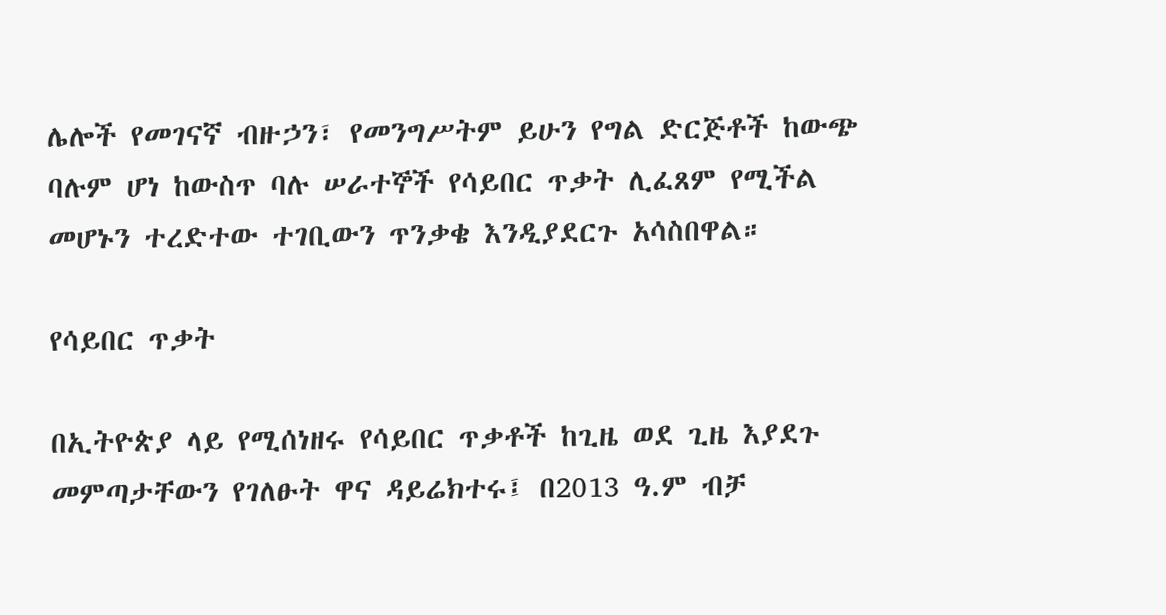ሌሎች የመገናኛ ብዙኃን፣ የመንግሥትም ይሁን የግል ድርጅቶች ከውጭ ባሉም ሆነ ከውስጥ ባሉ ሠራተኞች የሳይበር ጥቃት ሊፈጸም የሚችል መሆኑን ተረድተው ተገቢውን ጥንቃቄ እንዲያደርጉ አሳስበዋል።

የሳይበር ጥቃት

በኢትዮጵያ ላይ የሚሰነዘሩ የሳይበር ጥቃቶች ከጊዜ ወደ ጊዜ እያደጉ መምጣታቸውን የገለፁት ዋና ዳይሬክተሩ፤ በ2013 ዓ.ም ብቻ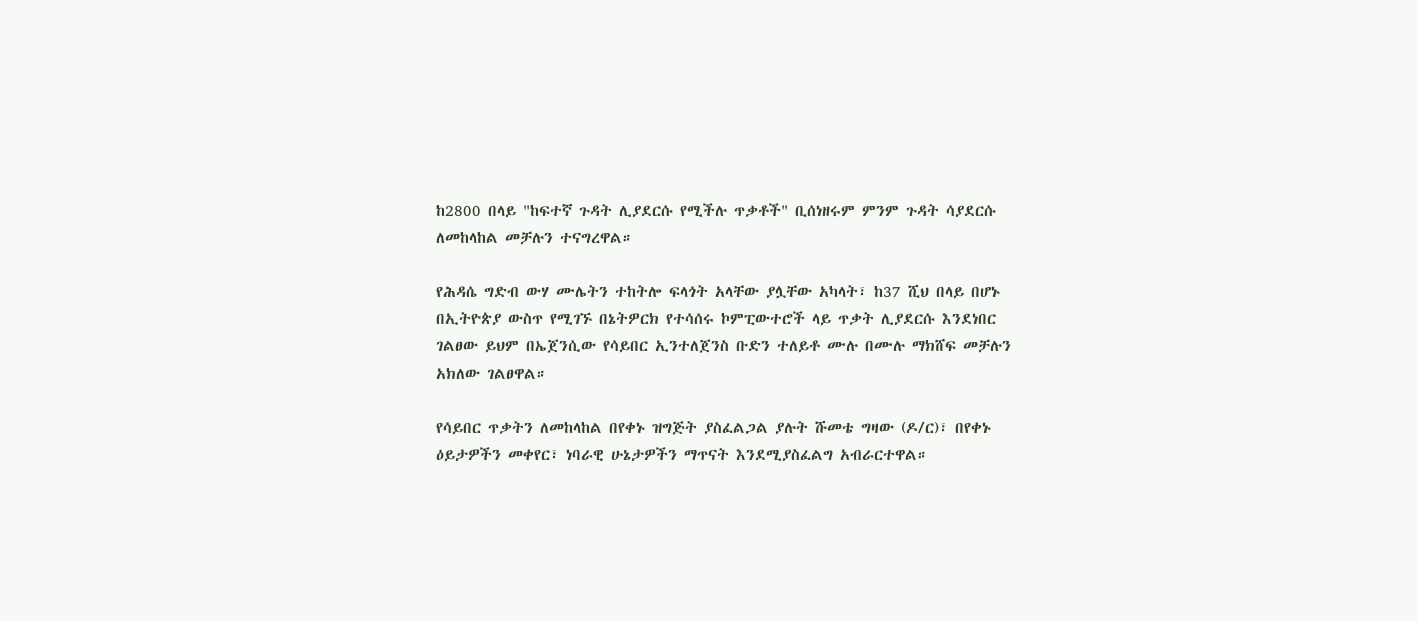ከ2800 በላይ "ከፍተኛ ጉዳት ሊያደርሱ የሚችሉ ጥቃቶች" ቢሰነዘሩም ምንም ጉዳት ሳያደርሱ ለመከላከል መቻሉን ተናግረዋል።

የሕዳሴ ግድብ ውሃ ሙሌትን ተከትሎ ፍላጎት አላቸው ያሏቸው አካላት፣ ከ37 ሺህ በላይ በሆኑ በኢትዮጵያ ውስጥ የሚገኙ በኔትዎርክ የተሳሰሩ ኮምፒውተሮች ላይ ጥቃት ሊያደርሱ እንደነበር ገልፀው ይህም በኤጀንሲው የሳይበር ኢንተለጀንስ ቡድን ተለይቶ ሙሉ በሙሉ ማክሸፍ መቻሉን አክለው ገልፀዋል።

የሳይበር ጥቃትን ለመከላከል በየቀኑ ዝግጅት ያስፈልጋል ያሉት ሹመቴ ግዛው (ዶ/ር)፣ በየቀኑ ዕይታዎችን መቀየር፣ ነባራዊ ሁኔታዎችን ማጥናት እንደሚያስፈልግ አብራርተዋል።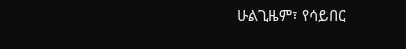ሁልጊዜም፣ የሳይበር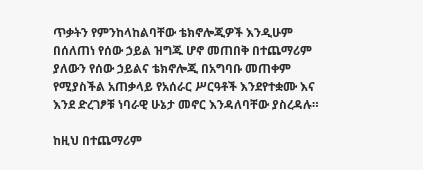ጥቃትን የምንከላከልባቸው ቴክኖሎጂዎች እንዲሁም በሰለጠነ የሰው ኃይል ዝግጁ ሆኖ መጠበቅ በተጨማሪም ያለውን የሰው ኃይልና ቴክኖሎጂ በአግባቡ መጠቀም የሚያስችል አጠቃላይ የአሰራር ሥርዓቶች እንደየተቋሙ እና እንደ ድረገፆቹ ነባራዊ ሁኔታ መኖር እንዳለባቸው ያስረዳሉ።

ከዚህ በተጨማሪም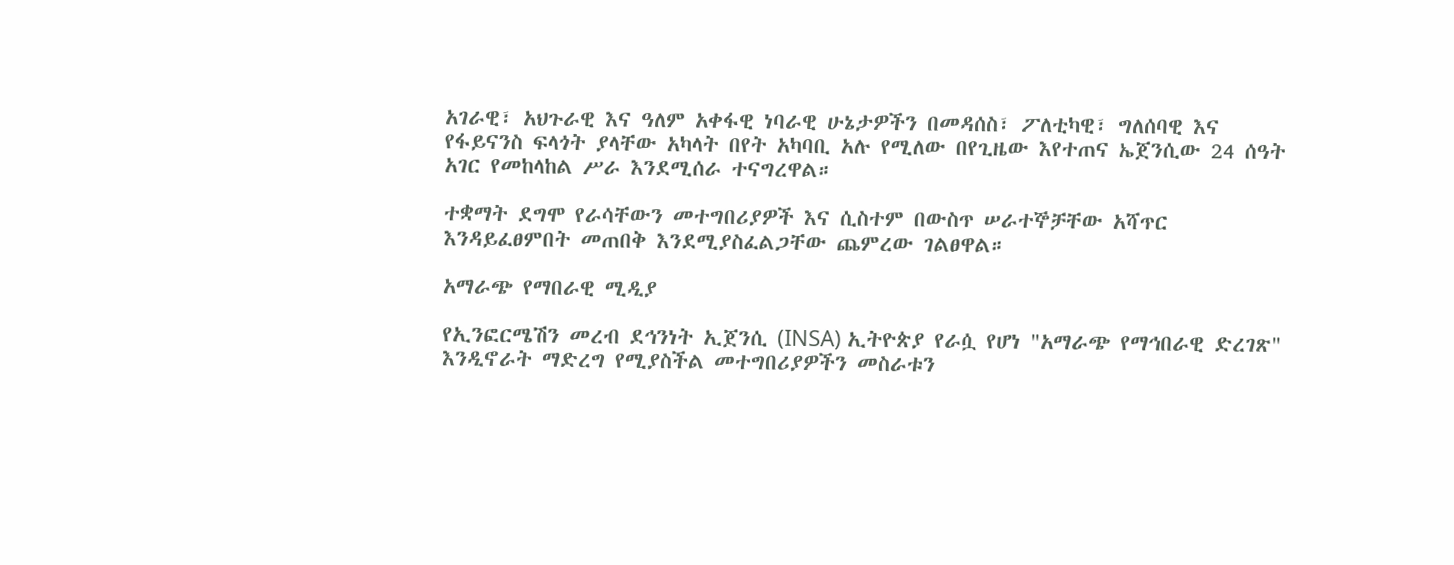አገራዊ፣ አህጉራዊ እና ዓለም አቀፋዊ ነባራዊ ሁኔታዎችን በመዳሰስ፣ ፖለቲካዊ፣ ግለሰባዊ እና የፋይናንስ ፍላጎት ያላቸው አካላት በየት አካባቢ አሉ የሚለው በየጊዜው እየተጠና ኤጀንሲው 24 ሰዓት አገር የመከላከል ሥራ እንደሚሰራ ተናግረዋል።

ተቋማት ደግሞ የራሳቸውን መተግበሪያዎች እና ሲስተም በውስጥ ሠራተኞቻቸው አሻጥር እንዳይፈፀምበት መጠበቅ እንደሚያስፈልጋቸው ጨምረው ገልፀዋል።

አማራጭ የማበራዊ ሚዲያ

የኢንፎርሜሽን መረብ ደኅንነት ኢጀንሲ (INSA) ኢትዮጵያ የራሷ የሆነ "አማራጭ የማኅበራዊ ድረገጽ" እንዲኖራት ማድረግ የሚያስችል መተግበሪያዎችን መስራቱን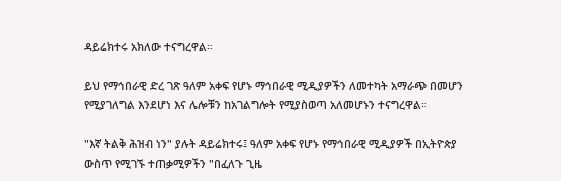ዳይሬክተሩ አክለው ተናግረዋል።

ይህ የማኅበራዊ ድረ ገጽ ዓለም አቀፍ የሆኑ ማኅበራዊ ሚዲያዎችን ለመተካት አማራጭ በመሆን የሚያገለግል እንደሆነ እና ሌሎቹን ከአገልግሎት የሚያስወጣ አለመሆኑን ተናግረዋል።

"እኛ ትልቅ ሕዝብ ነን" ያሉት ዳይሬክተሩ፤ ዓለም አቀፍ የሆኑ የማኅበራዊ ሚዲያዎች በኢትዮጵያ ውስጥ የሚገኙ ተጠቃሚዎችን "በፈለጉ ጊዜ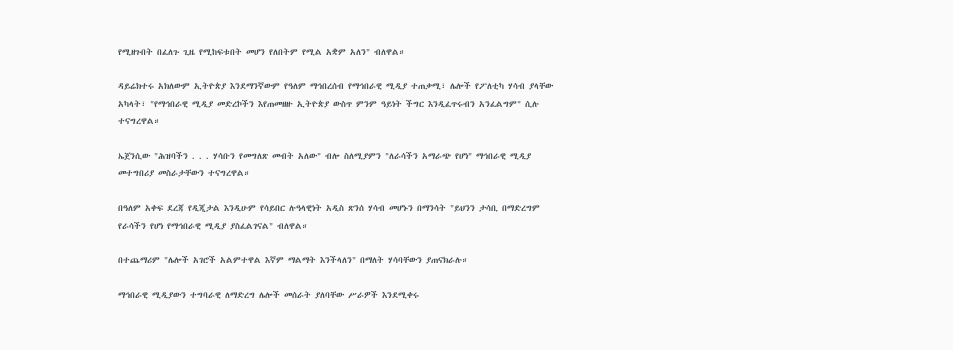የሚዘጉበት በፈለጉ ጊዜ የሚከፍቱበት መሆን የለበትም የሚል አቋም አለን" ብለዋል።

ዳይሬክተሩ አክለውም ኢትዮጵያ እንደማንኛውም የዓለም ማኅበረሰብ የማኅበራዊ ሚዲያ ተጠቃሚ፣ ሌሎች የፖለቲካ ሃሳብ ያላቸው አካላት፣ "የማኅበራዊ ሚዲያ መድረኮችን እየጠመዘዙ ኢትዮጵያ ውስጥ ምንም ዓይነት ችግር እንዲፈጥሩብን አንፈልግም" ሲሉ ተናግረዋል።

ኤጀንሲው "ሕዝባችን . . . ሃሳቡን የመግለጽ መብት አለው" ብሎ ስለሚያምን "ለራሳችን አማራጭ የሆነ" ማኅበራዊ ሚዲያ መተግበሪያ መስራታቸውን ተናግረዋል።

በዓለም አቀፍ ደረጃ የዲጂታል እንዲሁም የሳይበር ሉዓላዊነት አዲስ ጽንሰ ሃሳብ መሆኑን በማንሳት "ይህንን ታሳቢ በማድረግም የራሳችን የሆነ የማኅበራዊ ሚዲያ ያስፈልገናል" ብለዋል።

በተጨማሪም "ሌሎች አገሮች አልምተዋል እኛም ማልማት እንችላለን" በማለት ሃሳባቸውን ያጠናክራሉ።

ማኅበራዊ ሚዲያውን ተግባራዊ ለማድረግ ሌሎች መሰራት ያለባቸው ሥራዎች እንደሚቀሩ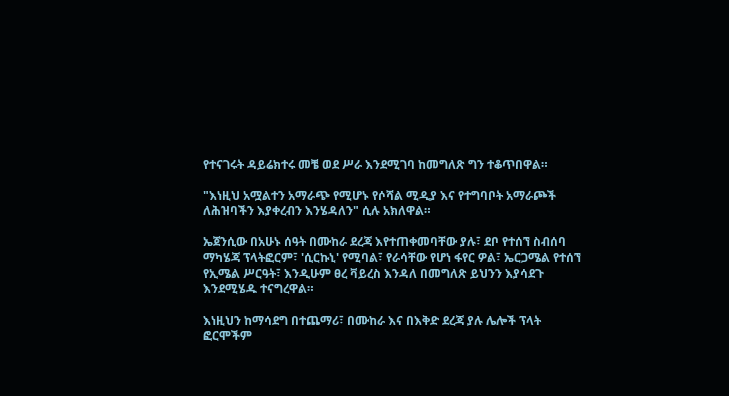የተናገሩት ዳይሬክተሩ መቼ ወደ ሥራ እንደሚገባ ከመግለጽ ግን ተቆጥበዋል።

"እነዚህ አሟልተን አማራጭ የሚሆኑ የሶሻል ሚዲያ እና የተግባቦት አማራጮች ለሕዝባችን እያቀረብን እንሄዳለን" ሲሉ አክለዋል።

ኤጀንሲው በአሁኑ ሰዓት በሙከራ ደረጃ እየተጠቀመባቸው ያሉ፣ ደቦ የተሰኘ ስብሰባ ማካሄጃ ፕላትፎርም፣ 'ሲርኩኒ' የሚባል፣ የራሳቸው የሆነ ፋየር ዎል፣ ኤርጋሜል የተሰኘ የኢሜል ሥርዓት፣ እንዲሁም ፀረ ቫይረስ እንዳለ በመግለጽ ይህንን እያሳደጉ እንደሚሄዱ ተናግረዋል።

እነዚህን ከማሳደግ በተጨማሪ፣ በሙከራ እና በእቅድ ደረጃ ያሉ ሌሎች ፕላት ፎርሞችም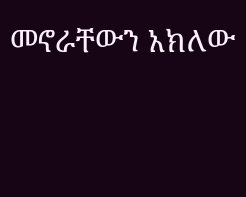መኖራቸውን አክለው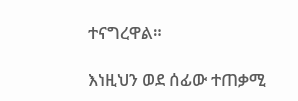ተናግረዋል።

እነዚህን ወደ ሰፊው ተጠቃሚ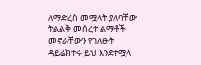ለማድረስ መሟላት ያለባቸው ትልልቅ መሰረተ ልማቶች መኖራቸውን የገለፁት ዳይሬክተሩ ይህ እንደተሟላ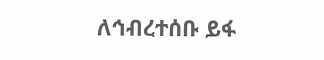ለኅብረተሰቡ ይፋ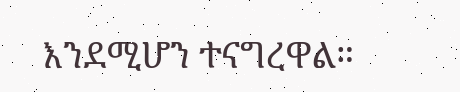እንደሚሆን ተናግረዋል።